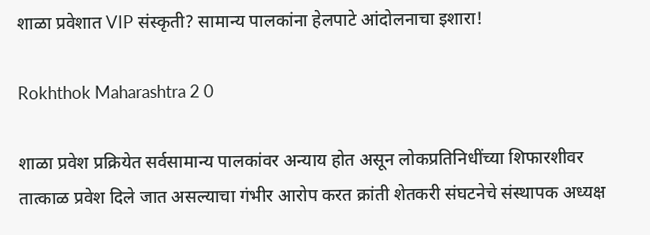शाळा प्रवेशात VIP संस्कृती? सामान्य पालकांना हेलपाटे आंदोलनाचा इशारा!

Rokhthok Maharashtra 2 0

शाळा प्रवेश प्रक्रियेत सर्वसामान्य पालकांवर अन्याय होत असून लोकप्रतिनिधींच्या शिफारशीवर तात्काळ प्रवेश दिले जात असल्याचा गंभीर आरोप करत क्रांती शेतकरी संघटनेचे संस्थापक अध्यक्ष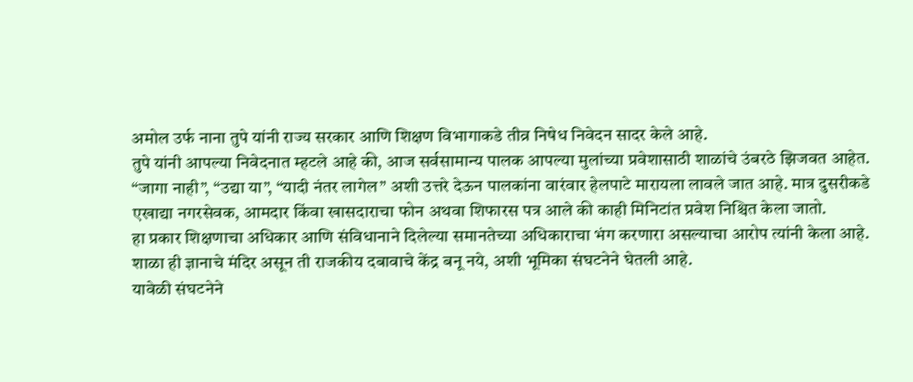अमोल उर्फ नाना तुपे यांनी राज्य सरकार आणि शिक्षण विभागाकडे तीव्र निषेध निवेदन सादर केले आहे.
तुपे यांनी आपल्या निवेदनात म्हटले आहे की, आज सर्वसामान्य पालक आपल्या मुलांच्या प्रवेशासाठी शाळांचे उंबरठे झिजवत आहेत. “जागा नाही”, “उद्या या”, “यादी नंतर लागेल” अशी उत्तरे देऊन पालकांना वारंवार हेलपाटे मारायला लावले जात आहे. मात्र दुसरीकडे एखाद्या नगरसेवक, आमदार किंवा खासदाराचा फोन अथवा शिफारस पत्र आले की काही मिनिटांत प्रवेश निश्चित केला जातो.
हा प्रकार शिक्षणाचा अधिकार आणि संविधानाने दिलेल्या समानतेच्या अधिकाराचा भंग करणारा असल्याचा आरोप त्यांनी केला आहे. शाळा ही ज्ञानाचे मंदिर असून ती राजकीय दबावाचे केंद्र बनू नये, अशी भूमिका संघटनेने घेतली आहे.
यावेळी संघटनेने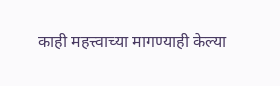काही महत्त्वाच्या मागण्याही केल्या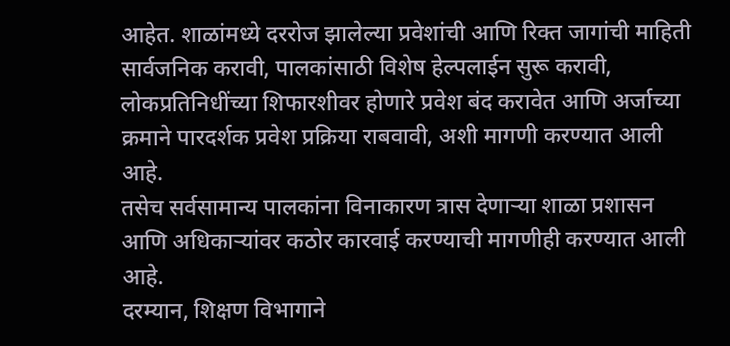आहेत. शाळांमध्ये दररोज झालेल्या प्रवेशांची आणि रिक्त जागांची माहिती सार्वजनिक करावी, पालकांसाठी विशेष हेल्पलाईन सुरू करावी, लोकप्रतिनिधींच्या शिफारशीवर होणारे प्रवेश बंद करावेत आणि अर्जाच्या क्रमाने पारदर्शक प्रवेश प्रक्रिया राबवावी, अशी मागणी करण्यात आली आहे.
तसेच सर्वसामान्य पालकांना विनाकारण त्रास देणाऱ्या शाळा प्रशासन आणि अधिकाऱ्यांवर कठोर कारवाई करण्याची मागणीही करण्यात आली आहे.
दरम्यान, शिक्षण विभागाने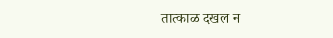तात्काळ दखल न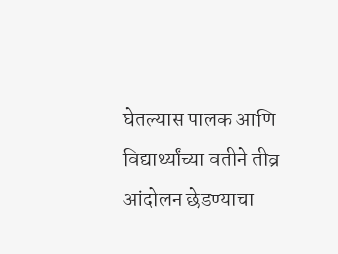घेतल्यास पालक आणि विद्यार्थ्यांच्या वतीने तीव्र आंदोलन छेडण्याचा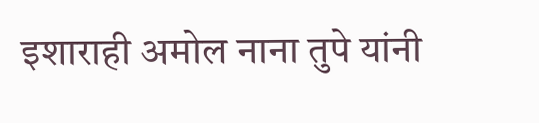इशाराही अमोल नाना तुपे यांनी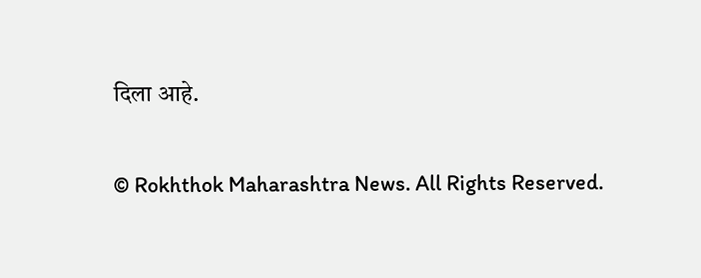दिला आहे.

© Rokhthok Maharashtra News. All Rights Reserved.